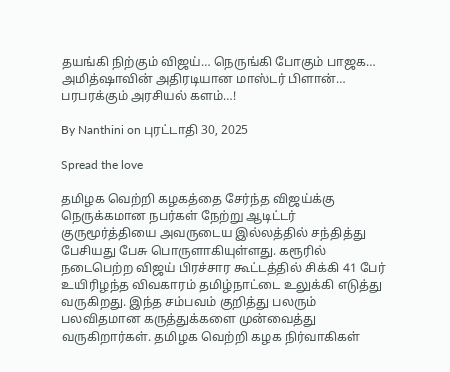தயங்கி நிற்கும் விஜய்… நெருங்கி போகும் பாஜக… அமித்ஷாவின் அதிரடியான மாஸ்டர் பிளான்… பரபரக்கும் அரசியல் களம்…!

By Nanthini on புரட்டாதி 30, 2025

Spread the love

தமிழக வெற்றி கழகத்தை சேர்ந்த விஜய்க்கு நெருக்கமான நபர்கள் நேற்று ஆடிட்டர் குருமூர்த்தியை அவருடைய இல்லத்தில் சந்தித்து பேசியது பேசு பொருளாகியுள்ளது. கரூரில் நடைபெற்ற விஜய் பிரச்சார கூட்டத்தில் சிக்கி 41 பேர் உயிரிழந்த விவகாரம் தமிழ்நாட்டை உலுக்கி எடுத்து வருகிறது. இந்த சம்பவம் குறித்து பலரும் பலவிதமான கருத்துக்களை முன்வைத்து வருகிறார்கள். தமிழக வெற்றி கழக நிர்வாகிகள்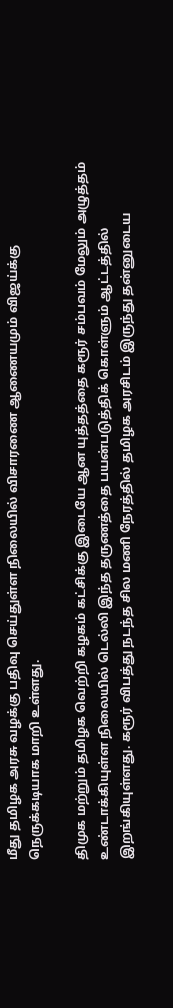மீது தமிழக அரசு வழக்கு பதிவு செய்துள்ள நிலையில் விசாரணை ஆணையமும் விஜய்க்கு நெருக்கடியாக மாறி உள்ளது.

திமுக மற்றும் தமிழக வெற்றி கழகம் கட்சிக்கு இடையே ஆன யுத்தத்தை கரூர் சம்பவம் மேலும் அழுத்தம் உண்டாக்கியுள்ள நிலையில் டெல்லி இந்த தருணத்தை பயன்படுத்திக் கொள்ளும் ஆட்டத்தில் இறங்கியுள்ளது. கரூர் விபத்து நடந்த சில மணி நேரத்தில் தமிழக அரசிடம் இருந்து தன்னுடைய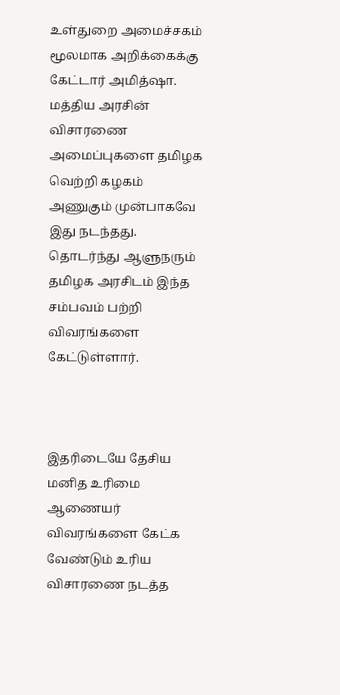உள்துறை அமைச்சகம் மூலமாக அறிக்கைக்கு கேட்டார் அமித்ஷா. மத்திய அரசின் விசாரணை அமைப்புகளை தமிழக வெற்றி கழகம் அணுகும் முன்பாகவே இது நடந்தது. தொடர்ந்து ஆளுநரும் தமிழக அரசிடம் இந்த சம்பவம் பற்றி விவரங்களை கேட்டுள்ளார்.



இதரிடையே தேசிய மனித உரிமை ஆணையர் விவரங்களை கேட்க வேண்டும் உரிய விசாரணை நடத்த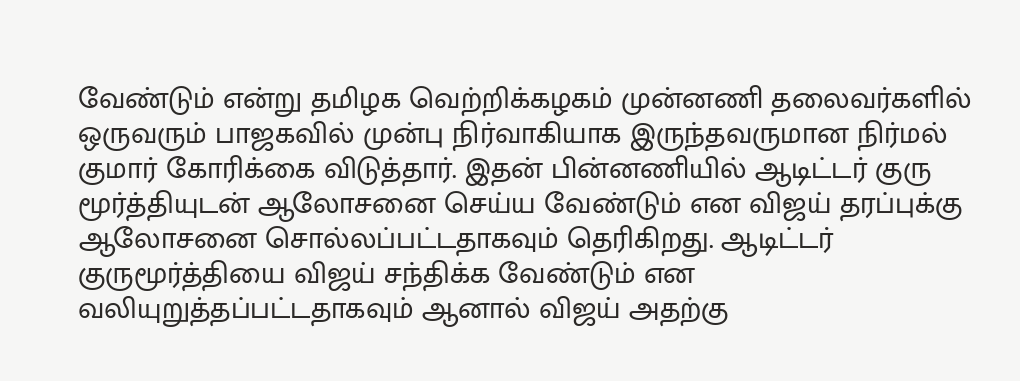வேண்டும் என்று தமிழக வெற்றிக்கழகம் முன்னணி தலைவர்களில் ஒருவரும் பாஜகவில் முன்பு நிர்வாகியாக இருந்தவருமான நிர்மல் குமார் கோரிக்கை விடுத்தார். இதன் பின்னணியில் ஆடிட்டர் குரு மூர்த்தியுடன் ஆலோசனை செய்ய வேண்டும் என விஜய் தரப்புக்கு ஆலோசனை சொல்லப்பட்டதாகவும் தெரிகிறது. ஆடிட்டர் குருமூர்த்தியை விஜய் சந்திக்க வேண்டும் என வலியுறுத்தப்பட்டதாகவும் ஆனால் விஜய் அதற்கு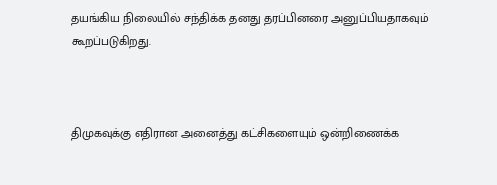தயங்கிய நிலையில் சந்திக்க தனது தரப்பினரை அனுப்பியதாகவும் கூறப்படுகிறது.



திமுகவுக்கு எதிரான அனைத்து கட்சிகளையும் ஒன்றிணைக்க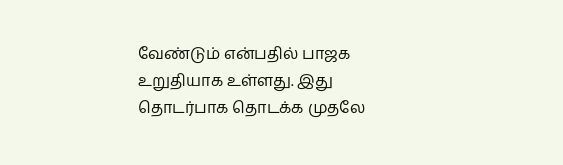வேண்டும் என்பதில் பாஜக உறுதியாக உள்ளது. இது தொடர்பாக தொடக்க முதலே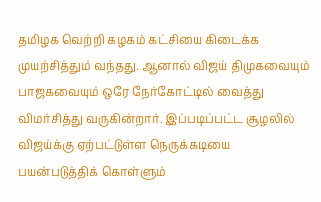தமிழக வெற்றி கழகம் கட்சியை கிடைக்க முயற்சித்தும் வந்தது. ஆனால் விஜய் திமுகவையும் பாஜகவையும் ஒரே நேர்கோட்டில் வைத்து விமர்சித்து வருகின்றார். இப்படிப்பட்ட சூழலில் விஜய்க்கு ஏற்பட்டுள்ள நெருக்கடியை பயன்படுத்திக் கொள்ளும்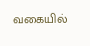வகையில்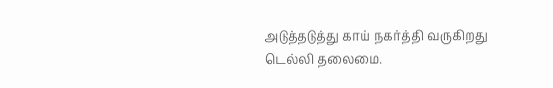அடுத்தடுத்து காய் நகர்த்தி வருகிறது டெல்லி தலைமை.